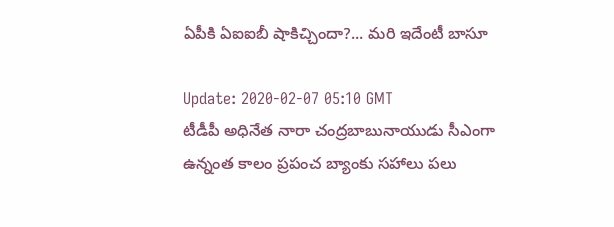ఏపీకి ఏఐఐబీ షాకిచ్చిందా?... మరి ఇదేంటీ బాసూ

Update: 2020-02-07 05:10 GMT
టీడీపీ అధినేత నారా చంద్రబాబునాయుడు సీఎంగా ఉన్నంత కాలం ప్రపంచ బ్యాంకు సహాలు పలు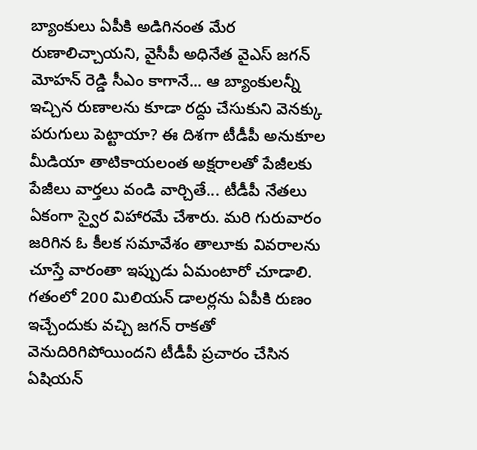బ్యాంకులు ఏపీకి అడిగినంత మేర రుణాలిచ్చాయని, వైసీపీ అధినేత వైఎస్ జగన్ మోహన్ రెడ్డి సీఎం కాగానే... ఆ బ్యాంకులన్నీ ఇచ్చిన రుణాలను కూడా రద్దు చేసుకుని వెనక్కు పరుగులు పెట్టాయా? ఈ దిశగా టీడీపీ అనుకూల మీడియా తాటికాయలంత అక్షరాలతో పేజీలకు పేజీలు వార్తలు వండి వార్చితే... టీడీపీ నేతలు ఏకంగా స్వైర విహారమే చేశారు. మరి గురువారం జరిగిన ఓ కీలక సమావేశం తాలూకు వివరాలను చూస్తే వారంతా ఇప్పుడు ఏమంటారో చూడాలి. గతంలో 200 మిలియన్ డాలర్లను ఏపీకి రుణం ఇచ్చేందుకు వచ్చి జగన్ రాకతో వెనుదిరిగిపోయిందని టీడీపీ ప్రచారం చేసిన ఏషియన్‌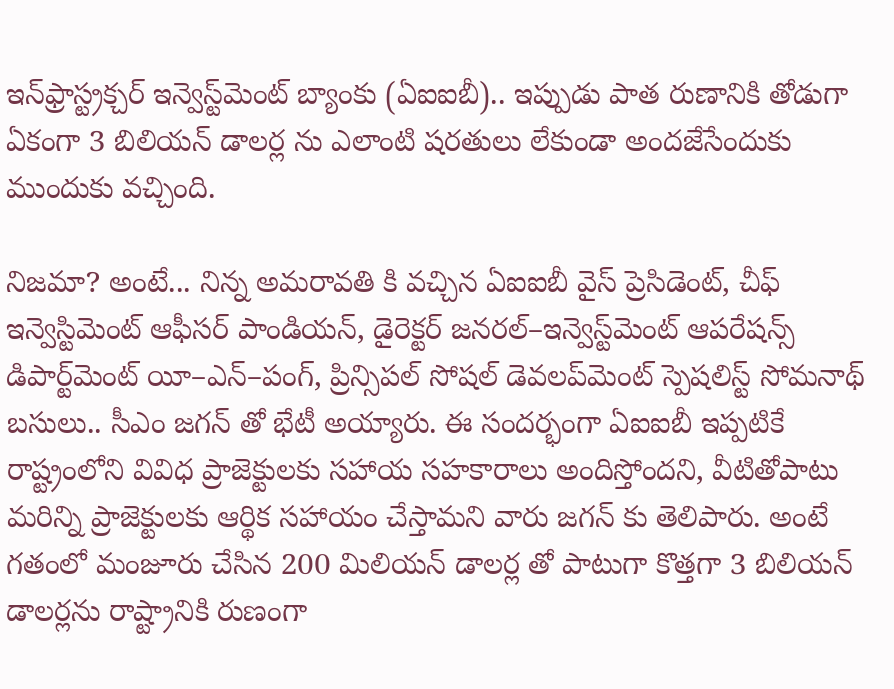ఇన్‌ఫ్రాస్ట్రక్చర్‌ ఇన్వెస్ట్‌మెంట్‌ బ్యాంకు (ఏఐఐబీ).. ఇప్పుడు పాత రుణానికి తోడుగా ఏకంగా 3 బిలియన్ డాలర్ల ను ఎలాంటి షరతులు లేకుండా అందజేసేందుకు ముందుకు వచ్చింది.

నిజమా? అంటే... నిన్న అమరావతి కి వచ్చిన ఏఐఐబీ వైస్‌ ప్రెసిడెంట్, చీఫ్‌ ఇన్వెస్టిమెంట్‌ ఆఫీసర్‌ పాండియన్, డైరెక్టర్‌ జనరల్‌–ఇన్వెస్ట్‌మెంట్‌ ఆపరేషన్స్‌ డిపార్ట్‌మెంట్‌ యీ–ఎన్‌–పంగ్, ప్రిన్సిపల్‌ సోషల్‌ డెవలప్‌మెంట్‌ స్పెషలిస్ట్‌ సోమనాథ్‌ బసులు.. సీఎం జగన్ తో భేటీ అయ్యారు. ఈ సందర్భంగా ఏఐఐబీ ఇప్పటికే రాష్ట్రంలోని వివిధ ప్రాజెక్టులకు సహాయ సహకారాలు అందిస్తోందని, వీటితోపాటు మరిన్ని ప్రాజెక్టులకు ఆర్థిక సహాయం చేస్తామని వారు జగన్ కు తెలిపారు. అంటే గతంలో మంజూరు చేసిన 200 మిలియన్ డాలర్ల తో పాటుగా కొత్తగా 3 బిలియన్ డాలర్లను రాష్ట్రానికి రుణంగా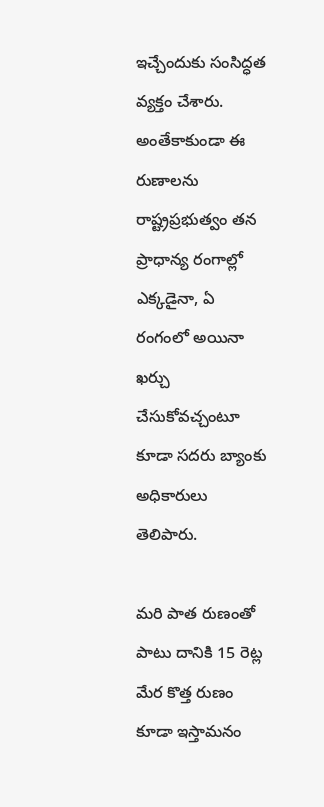ఇచ్చేందుకు సంసిద్ధత వ్యక్తం చేశారు. అంతేకాకుండా ఈ రుణాలను రాష్ట్రప్రభుత్వం తన ప్రాధాన్య రంగాల్లో ఎక్కడైనా, ఏ రంగంలో అయినా ఖర్చు చేసుకోవచ్చంటూ కూడా సదరు బ్యాంకు అధికారులు తెలిపారు.

మరి పాత రుణంతో పాటు దానికి 15 రెట్ల మేర కొత్త రుణం కూడా ఇస్తామనం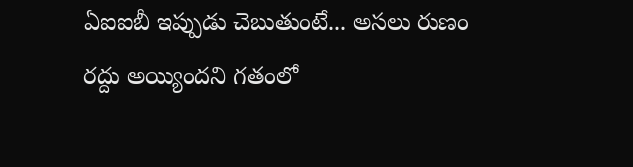ఏఐఐబీ ఇప్పుడు చెబుతుంటే... అసలు రుణం రద్దు అయ్యిందని గతంలో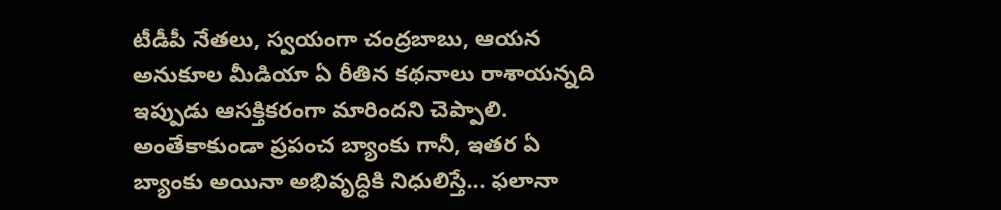టీడీపీ నేతలు, స్వయంగా చంద్రబాబు, ఆయన అనుకూల మీడియా ఏ రీతిన కథనాలు రాశాయన్నది ఇప్పుడు ఆసక్తికరంగా మారిందని చెప్పాలి. అంతేకాకుండా ప్రపంచ బ్యాంకు గానీ, ఇతర ఏ బ్యాంకు అయినా అభివృద్ధికి నిధులిస్తే... ఫలానా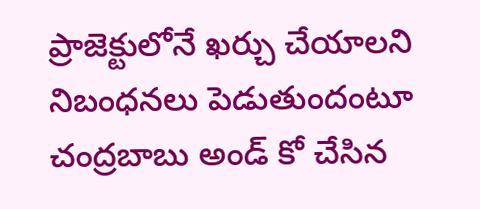ప్రాజెక్టులోనే ఖర్చు చేయాలని నిబంధనలు పెడుతుందంటూ చంద్రబాబు అండ్ కో చేసిన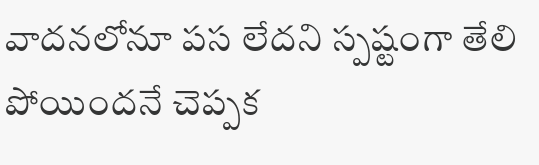వాదనలోనూ పస లేదని స్పష్టంగా తేలి పోయిందనే చెప్పక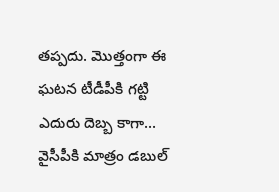తప్పదు. మొత్తంగా ఈ ఘటన టీడీపీకి గట్టి ఎదురు దెబ్బ కాగా... వైసీపీకి మాత్రం డబుల్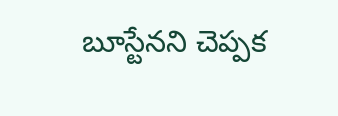బూస్టేనని చెప్పక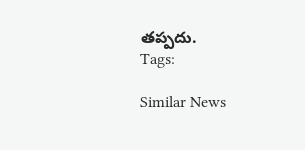తప్పదు.
Tags:

Similar News